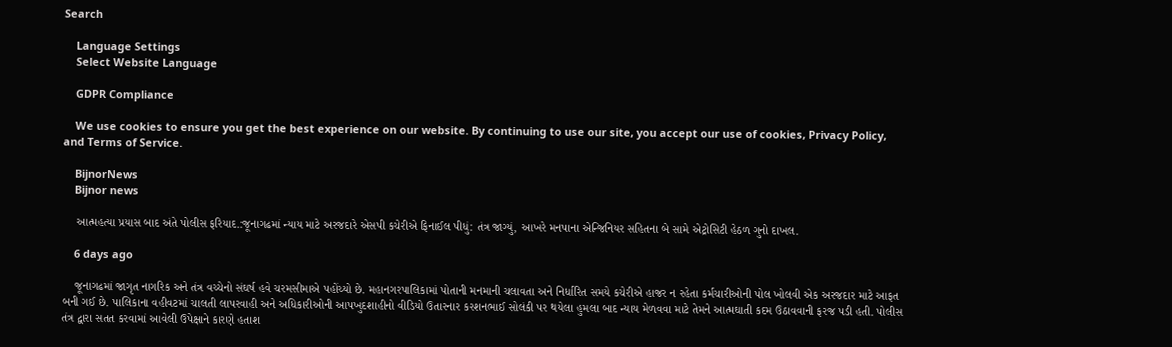Search

    Language Settings
    Select Website Language

    GDPR Compliance

    We use cookies to ensure you get the best experience on our website. By continuing to use our site, you accept our use of cookies, Privacy Policy, and Terms of Service.

    BijnorNews
    Bijnor news

    આત્મહત્યા પ્રયાસ બાદ અંતે પોલીસ ફરિયાદ.:જૂનાગઢમાં ન્યાય માટે અરજદારે એસપી કચેરીએ ફિનાઈલ પીધું: તંત્ર જાગ્યું, આખરે મનપાના એન્જિનિયર સહિતના બે સામે એટ્રોસિટી હેઠળ ગુનો દાખલ.

    6 days ago

    જૂનાગઢમાં જાગૃત નાગરિક અને તંત્ર વચ્ચેનો સંઘર્ષ હવે ચરમસીમાએ પહોંચ્યો છે. મહાનગરપાલિકામાં પોતાની મનમાની ચલાવતા અને નિર્ધારિત સમયે કચેરીએ હાજર ન રહેતા કર્મચારીઓની પોલ ખોલવી એક અરજદાર માટે આફત બની ગઈ છે. પાલિકાના વહીવટમાં ચાલતી લાપરવાહી અને અધિકારીઓની આપખુદશાહીનો વીડિયો ઉતારનાર કરશનભાઈ સોલંકી પર થયેલા હુમલા બાદ ન્યાય મેળવવા માટે તેમને આત્મઘાતી કદમ ઉઠાવવાની ફરજ પડી હતી. પોલીસ તંત્ર દ્વારા સતત કરવામાં આવેલી ઉપેક્ષાને કારણે હતાશ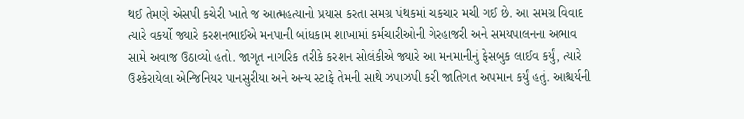થઈ તેમણે એસપી કચેરી ખાતે જ આત્મહત્યાનો પ્રયાસ કરતા સમગ્ર પંથકમાં ચકચાર મચી ગઈ છે. આ સમગ્ર વિવાદ ત્યારે વકર્યો જ્યારે કરશનભાઈએ મનપાની બાંધકામ શાખામાં કર્મચારીઓની ગેરહાજરી અને સમયપાલનના અભાવ સામે અવાજ ઉઠાવ્યો હતો. જાગૃત નાગરિક તરીકે કરશન સોલંકીએ જ્યારે આ મનમાનીનું ફેસબુક લાઈવ કર્યું, ત્યારે ઉશ્કેરાયેલા એન્જિનિયર પાનસુરીયા અને અન્ય સ્ટાફે તેમની સાથે ઝપાઝપી કરી જાતિગત અપમાન કર્યું હતું. આશ્ચર્યની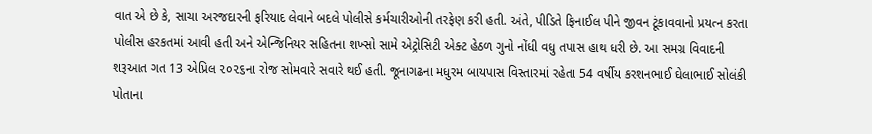વાત એ છે કે, સાચા અરજદારની ફરિયાદ લેવાને બદલે પોલીસે કર્મચારીઓની તરફેણ કરી હતી. અંતે, પીડિતે ફિનાઈલ પીને જીવન ટૂંકાવવાનો પ્રયત્ન કરતા પોલીસ હરકતમાં આવી હતી અને એન્જિનિયર સહિતના શખ્સો સામે એટ્રોસિટી એક્ટ હેઠળ ગુનો નોંધી વધુ તપાસ હાથ ધરી છે. આ સમગ્ર વિવાદની શરૂઆત ગત 13 એપ્રિલ ૨૦૨૬ના રોજ સોમવારે સવારે થઈ હતી. જૂનાગઢના મધુરમ બાયપાસ વિસ્તારમાં રહેતા 54 વર્ષીય કરશનભાઈ ઘેલાભાઈ સોલંકી પોતાના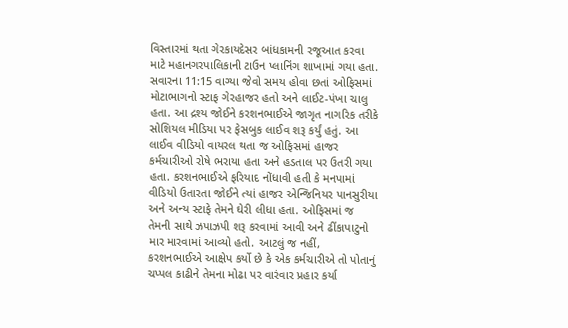વિસ્તારમાં થતા ગેરકાયદેસર બાંધકામની રજૂઆત કરવા માટે મહાનગરપાલિકાની ટાઉન પ્લાનિંગ શાખામાં ગયા હતા. સવારના 11:15 વાગ્યા જેવો સમય હોવા છતાં ઓફિસમાં મોટાભાગનો સ્ટાફ ગેરહાજર હતો અને લાઈટ-પંખા ચાલુ હતા. આ દ્રશ્ય જોઈને કરશનભાઈએ જાગૃત નાગરિક તરીકે સોશિયલ મીડિયા પર ફેસબુક લાઈવ શરૂ કર્યું હતું. આ લાઈવ વીડિયો વાયરલ થતા જ ઓફિસમાં હાજર કર્મચારીઓ રોષે ભરાયા હતા અને હડતાલ પર ઉતરી ગયા હતા. કરશનભાઈએ ફરિયાદ નોંધાવી હતી કે મનપામાં વીડિયો ઉતારતા જોઈને ત્યાં હાજર એન્જિનિયર પાનસુરીયા અને અન્ય સ્ટાફે તેમને ઘેરી લીધા હતા. ઓફિસમાં જ તેમની સાથે ઝપાઝપી શરૂ કરવામાં આવી અને ઢીંકાપાટુનો માર મારવામાં આવ્યો હતો. આટલું જ નહીં, કરશનભાઈએ આક્ષેપ કર્યો છે કે એક કર્મચારીએ તો પોતાનું ચપ્પલ કાઢીને તેમના મોઢા પર વારંવાર પ્રહાર કર્યા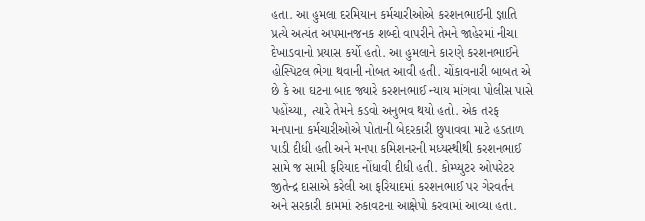હતા. આ હુમલા દરમિયાન કર્મચારીઓએ કરશનભાઈની જ્ઞાતિ પ્રત્યે અત્યંત અપમાનજનક શબ્દો વાપરીને તેમને જાહેરમાં નીચા દેખાડવાનો પ્રયાસ કર્યો હતો. આ હુમલાને કારણે કરશનભાઈને હોસ્પિટલ ભેગા થવાની નોબત આવી હતી. ચોંકાવનારી બાબત એ છે કે આ ઘટના બાદ જ્યારે કરશનભાઈ ન્યાય માંગવા પોલીસ પાસે પહોંચ્યા, ત્યારે તેમને કડવો અનુભવ થયો હતો. એક તરફ મનપાના કર્મચારીઓએ પોતાની બેદરકારી છુપાવવા માટે હડતાળ પાડી દીધી હતી અને મનપા કમિશનરની મધ્યસ્થીથી કરશનભાઈ સામે જ સામી ફરિયાદ નોંધાવી દીધી હતી. કોમ્પ્યુટર ઓપરેટર જીતેન્દ્ર દાસાએ કરેલી આ ફરિયાદમાં કરશનભાઈ પર ગેરવર્તન અને સરકારી કામમાં રુકાવટના આક્ષેપો કરવામાં આવ્યા હતા.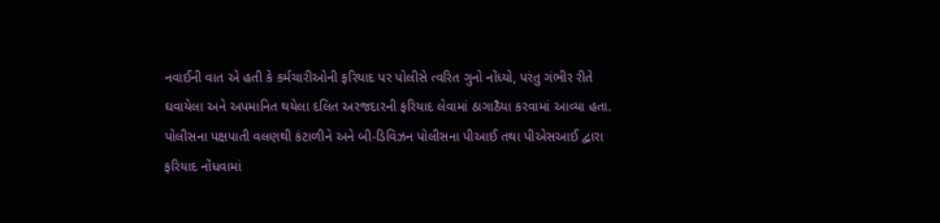નવાઈની વાત એ હતી કે કર્મચારીઓની ફરિયાદ પર પોલીસે ત્વરિત ગુનો નોંધ્યો, પરંતુ ગંભીર રીતે ઘવાયેલા અને અપમાનિત થયેલા દલિત અરજદારની ફરિયાદ લેવામાં ઠાગાઠૈયા કરવામાં આવ્યા હતા. પોલીસના પક્ષપાતી વલણથી કંટાળીને અને બી-ડિવિઝન પોલીસના પીઆઈ તથા પીએસઆઈ દ્વારા ફરિયાદ નોંધવામાં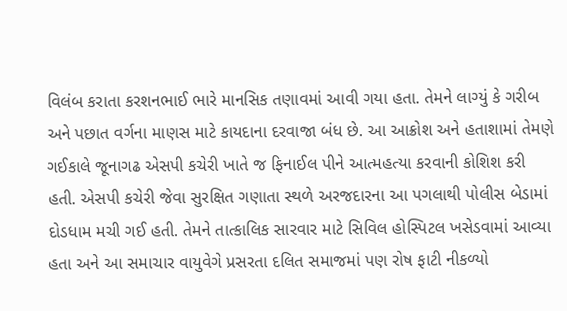વિલંબ કરાતા કરશનભાઈ ભારે માનસિક તણાવમાં આવી ગયા હતા. તેમને લાગ્યું કે ગરીબ અને પછાત વર્ગના માણસ માટે કાયદાના દરવાજા બંધ છે. આ આક્રોશ અને હતાશામાં તેમણે ગઈકાલે જૂનાગઢ એસપી કચેરી ખાતે જ ફિનાઈલ પીને આત્મહત્યા કરવાની કોશિશ કરી હતી. એસપી કચેરી જેવા સુરક્ષિત ગણાતા સ્થળે અરજદારના આ પગલાથી પોલીસ બેડામાં દોડધામ મચી ગઈ હતી. તેમને તાત્કાલિક સારવાર માટે સિવિલ હોસ્પિટલ ખસેડવામાં આવ્યા હતા અને આ સમાચાર વાયુવેગે પ્રસરતા દલિત સમાજમાં પણ રોષ ફાટી નીકળ્યો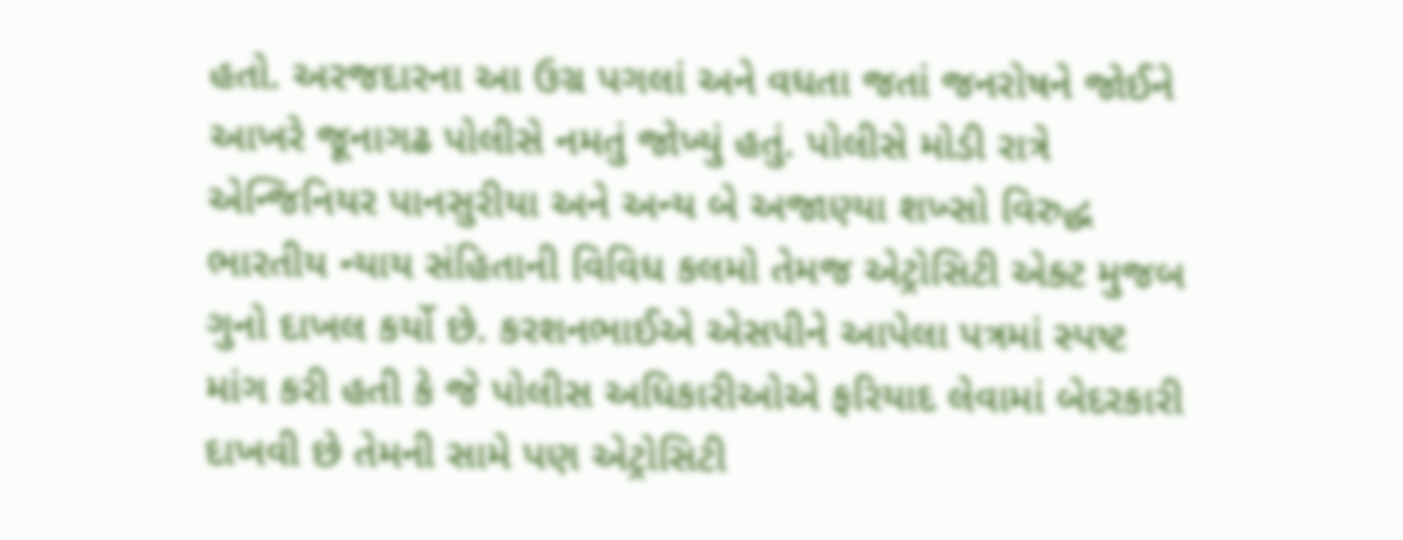હતો. અરજદારના આ ઉગ્ર પગલાં અને વધતા જતાં જનરોષને જોઈને આખરે જૂનાગઢ પોલીસે નમતું જોખ્યું હતું. પોલીસે મોડી રાત્રે એન્જિનિયર પાનસુરીયા અને અન્ય બે અજાણ્યા શખ્સો વિરુદ્ધ ભારતીય ન્યાય સંહિતાની વિવિધ કલમો તેમજ એટ્રોસિટી એક્ટ મુજબ ગુનો દાખલ કર્યો છે. કરશનભાઈએ એસપીને આપેલા પત્રમાં સ્પષ્ટ માંગ કરી હતી કે જે પોલીસ અધિકારીઓએ ફરિયાદ લેવામાં બેદરકારી દાખવી છે તેમની સામે પણ એટ્રોસિટી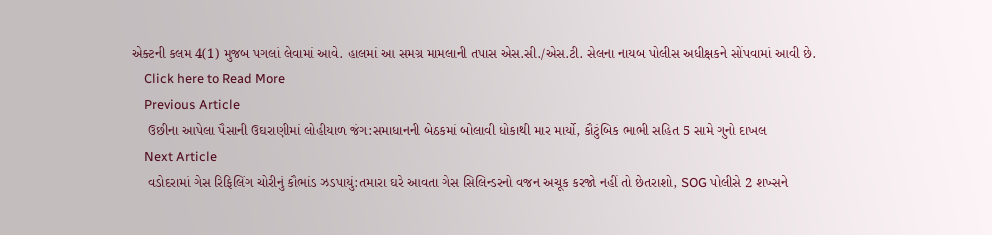એક્ટની કલમ 4(1) મુજબ પગલાં લેવામાં આવે. હાલમાં આ સમગ્ર મામલાની તપાસ એસ.સી./એસ.ટી. સેલના નાયબ પોલીસ અધીક્ષકને સોંપવામાં આવી છે.
    Click here to Read More
    Previous Article
    ઉછીના આપેલા પૈસાની ઉઘરાણીમાં લોહીયાળ જંગ:સમાધાનની બેઠકમાં બોલાવી ધોકાથી માર માર્યો, કૌટુંબિક ભાભી સહિત 5 સામે ગુનો દાખલ
    Next Article
    વડોદરામાં ગેસ રિફિલિંગ ચોરીનું કૌભાંડ ઝડપાયું:તમારા ઘરે આવતા ગેસ સિલિન્ડરનો વજન અચૂક કરજો નહીં તો છેતરાશો, SOG પોલીસે 2 શખ્સને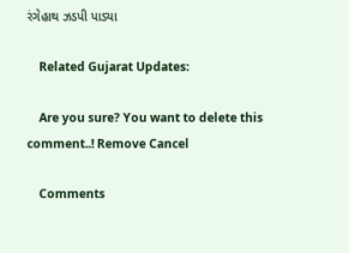રંગેહાથ ઝડપી પાડ્યા

    Related Gujarat Updates:

    Are you sure? You want to delete this comment..! Remove Cancel

    Comments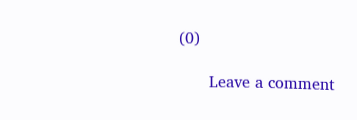(0)

      Leave a comment